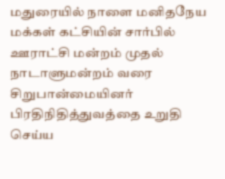மதுரையில் நாளை மனிதநேய மக்கள் கட்சியின் சார்பில் ஊராட்சி மன்றம் முதல் நாடாளுமன்றம் வரை சிறுபான்மையினர் பிரதிநிதித்துவத்தை உறுதி செய்ய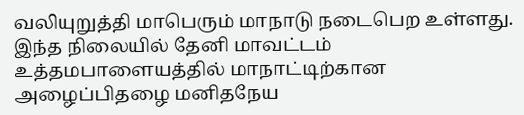வலியுறுத்தி மாபெரும் மாநாடு நடைபெற உள்ளது. இந்த நிலையில் தேனி மாவட்டம் உத்தமபாளையத்தில் மாநாட்டிற்கான அழைப்பிதழை மனிதநேய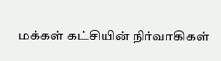மக்கள் கட்சியின் நிர்வாகிகள்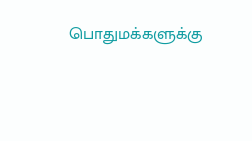பொதுமக்களுக்கு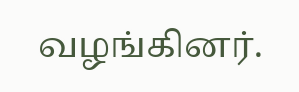வழங்கினர்.